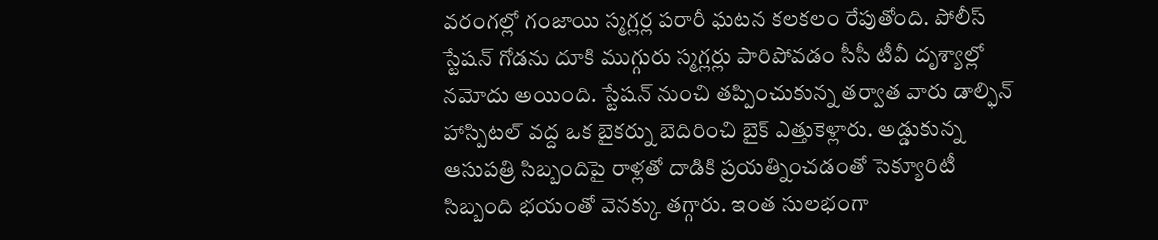వరంగల్లో గంజాయి స్మగ్లర్ల పరారీ ఘటన కలకలం రేపుతోంది. పోలీస్ స్టేషన్ గోడను దూకి ముగ్గురు స్మగ్లర్లు పారిపోవడం సీసీ టీవీ దృశ్యాల్లో నమోదు అయింది. స్టేషన్ నుంచి తప్పించుకున్న తర్వాత వారు డాల్ఫిన్ హాస్పిటల్ వద్ద ఒక బైకర్ను బెదిరించి బైక్ ఎత్తుకెళ్లారు. అడ్డుకున్న ఆసుపత్రి సిబ్బందిపై రాళ్లతో దాడికి ప్రయత్నించడంతో సెక్యూరిటీ సిబ్బంది భయంతో వెనక్కు తగ్గారు. ఇంత సులభంగా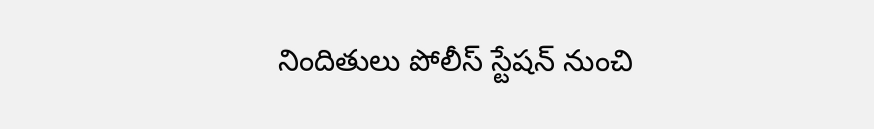నిందితులు పోలీస్ స్టేషన్ నుంచి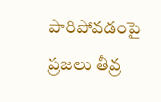పారిపోవడంపై ప్రజలు తీవ్ర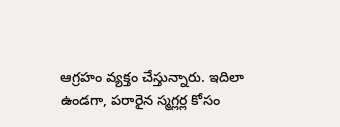ఆగ్రహం వ్యక్తం చేస్తున్నారు. ఇదిలా ఉండగా, పరారైన స్మగ్లర్ల కోసం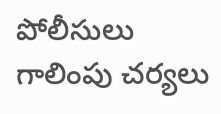పోలీసులు గాలింపు చర్యలు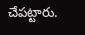చేపట్టారు.